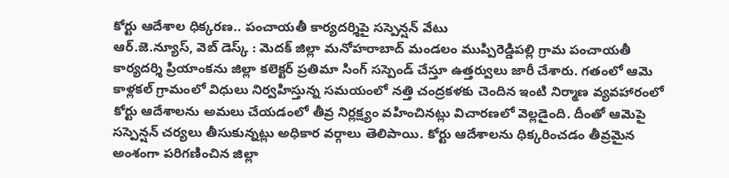కోర్టు ఆదేశాల ధిక్కరణ.. పంచాయతీ కార్యదర్శిపై సస్పెన్షన్ వేటు
ఆర్.జె.న్యూస్, వెబ్ డెస్క్ : మెదక్ జిల్లా మనోహరాబాద్ మండలం ముప్పిరెడ్డిపల్లి గ్రామ పంచాయతీ కార్యదర్శి ప్రియాంకను జిల్లా కలెక్టర్ ప్రతిమా సింగ్ సస్పెండ్ చేస్తూ ఉత్తర్వులు జారీ చేశారు. గతంలో ఆమె కాళ్లకల్ గ్రామంలో విధులు నిర్వహిస్తున్న సమయంలో నత్తి చంద్రకళకు చెందిన ఇంటి నిర్మాణ వ్యవహారంలో కోర్టు ఆదేశాలను అమలు చేయడంలో తీవ్ర నిర్లక్ష్యం వహించినట్లు విచారణలో వెల్లడైంది. దీంతో ఆమెపై సస్పెన్షన్ చర్యలు తీసుకున్నట్లు అధికార వర్గాలు తెలిపాయి. కోర్టు ఆదేశాలను ధిక్కరించడం తీవ్రమైన అంశంగా పరిగణించిన జిల్లా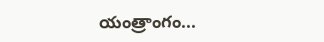యంత్రాంగం...